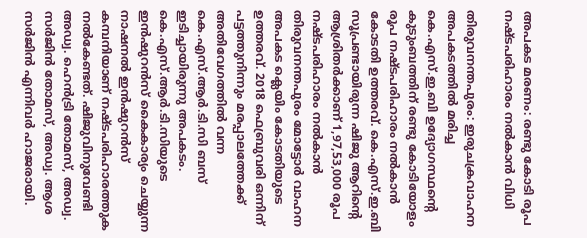അപകട മരണം: രണ്ടു കോടി രൂപ നഷ്ടപരിഹാരം നൽകാൻ വിധി

തിരുവനന്തപുരം: ഇരുചക്രവാഹന അപകടത്തിൽ മരിച്ച കെ.എസ്.ഇ.ബി ഉദ്യോഗസ്ഥന്‍റെ കുടുംബത്തിന് രണ്ടു കോടിയോളം രൂപ നഷ്ടപരിഹാരം നൽകാൻ കോടതി ഉത്തരവ്. കെ.എസ്.ഇ.ബി സൂപ്രണ്ടായിരുന്ന ഷിജു ആറിന്‍റെ ആശ്രിതർക്കാണ് 1,97,53,000 രൂപ നഷ്ടപരിഹാരം നൽകാൻ തിരുവനന്തപുരം മോട്ടോർ വാഹന അപകട ക്ലെയിം കോടതിയുടെ ഉത്തരവ്. 2018 ഫെബ്രുവരി ഒന്നിന് പട്ടത്തുനിന്നും മരപ്പാലത്തേക്ക് അതിവേഗത്തിൽ വന്ന കെ.എസ്.ആർ.ടി.സി ബസ് ഇടിച്ചായിരുന്നു അപകടം. കെ.എസ്.ആർ.ടി.സിയുടെ ഇൻഷുറൻസ് കൈകാര്യം ചെയ്യുന്ന നാഷനൽ ഇൻഷുറൻസ് കമ്പനിയാണ് നഷ്ടപരിഹാരത്തുക നൽകേണ്ടത്. ഷിജുവിനുവേണ്ടി അഡ്വ. ഹെൻട്രി തോമസ്, അഡ്വ. സർജിൻ തോമസ്, അഡ്വ. ആശ സർജിൻ എന്നിവർ ഹാജരായി.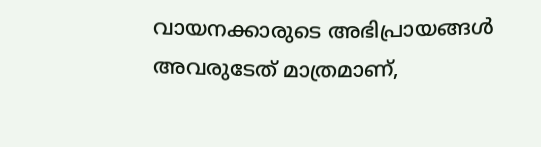വായനക്കാരുടെ അഭിപ്രായങ്ങള്‍ അവരുടേത് മാത്രമാണ്,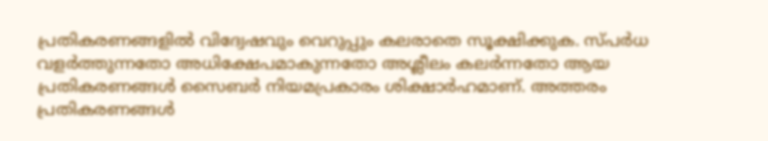പ്രതികരണങ്ങളിൽ വിദ്വേഷവും വെറുപ്പും കലരാതെ സൂക്ഷിക്കുക. സ്പർധ വളർത്തുന്നതോ അധിക്ഷേപമാകുന്നതോ അശ്ലീലം കലർന്നതോ ആയ പ്രതികരണങ്ങൾ സൈബർ നിയമപ്രകാരം ശിക്ഷാർഹമാണ്. അത്തരം പ്രതികരണങ്ങൾ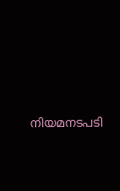നിയമനടപടി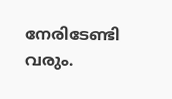നേരിടേണ്ടി വരും.